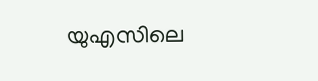യുഎസിലെ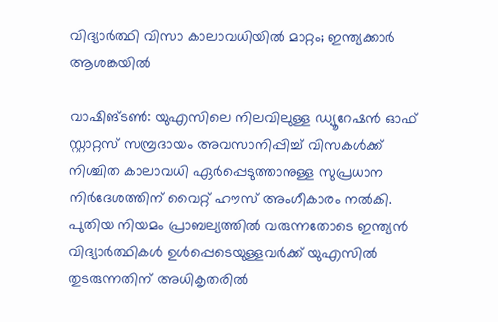വിദ്യാർത്ഥി വിസാ കാലാവധിയിൽ മാറ്റം; ഇന്ത്യക്കാർ ആശങ്കയിൽ

വാഷിങ്ടൺ: യുഎസിലെ നിലവിലുള്ള ഡ്യൂറേഷൻ ഓഫ് സ്റ്റാറ്റസ് സമ്പ്രദായം അവസാനിപ്പിച്ച് വിസകൾക്ക് നിശ്ചിത കാലാവധി ഏർപ്പെടുത്താനുള്ള സുപ്രധാന നിർദേശത്തിന് വൈറ്റ് ഹൗസ് അംഗീകാരം നൽകി. പുതിയ നിയമം പ്രാബല്യത്തിൽ വരുന്നതോടെ ഇന്ത്യൻ വിദ്യാർത്ഥികൾ ഉൾപ്പെടെയുള്ളവർക്ക് യുഎസിൽ തുടരുന്നതിന് അധികൃതരിൽ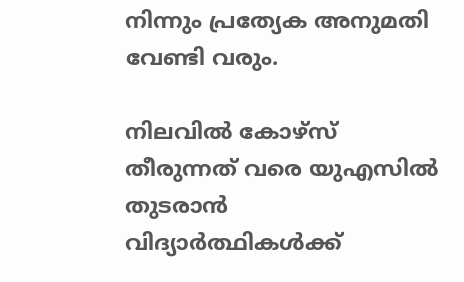നിന്നും പ്രത്യേക അനുമതി വേണ്ടി വരും.

നിലവിൽ കോഴ്സ് തീരുന്നത് വരെ യുഎസിൽ തുടരാൻ വിദ്യാർത്ഥികൾക്ക്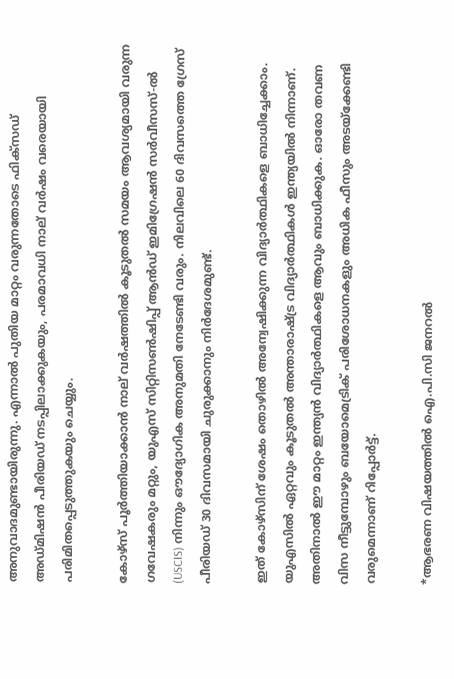അനുവാദമുണ്ടായിരുന്നു. എന്നാൽ പുതിയ മാറ്റം വരുന്നതോടെ ഫിക്സഡ് അഡ്മിഷൻ പീരിയഡ് നടപ്പിലാക്കുകയും, പരമാവധി നാല് വർഷം വരെയായി പരിമിതപ്പെടുത്തുകയും ചെയ്യും.

കോഴ്സ് പൂർത്തിയാക്കാൻ നാല് വർഷത്തിൽ കൂടുതൽ സമയം ആവശ്യമായി വരുന്ന ഗവേഷകരും മറ്റും, യുഎസ് സിറ്റിസൺഷിപ്പ് ആൻഡ് ഇമിഗ്രേഷൻ സർവീസസ്-ൽ (USCIS) നിന്നും ഔദ്യോഗിക അനുമതി നേടേണ്ടി വരും. നിലവിലെ 60 ദിവസത്തെ ഗ്രേസ് പീരിയഡ് 30 ദിവസമായി ചുരുക്കാനും നിർദേശമുണ്ട്.

ഇത് കോഴ്സിന് ശേഷം തൊഴിൽ അന്വേഷിക്കുന്ന വിദ്യാർത്ഥികളെ ബാധിച്ചേക്കാം. യുഎസിൽ ഏറ്റവും കൂടുതൽ അന്താരാഷ്ട്ര വിദ്യാർത്ഥികൾ ഇന്ത്യയിൽ നിന്നാണ്. അതിനാൽ ഈ മാറ്റം ഇന്ത്യൻ വിദ്യാർത്ഥികളെ ആവും ബാധിക്കുക. ഓരോ തവണ വിസ നീട്ടുമ്പോഴും ബയോമെട്രിക് പരിശോധനകളും അധിക ഫീസും അടയ്ക്കേണ്ടി വരുമെന്നാണ് റിപ്പോർട്ട്.

*ആഭരണ വിഷയത്തില്‍ ഐ.പി.സി ജനറല്‍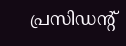പ്രസിഡന്റ്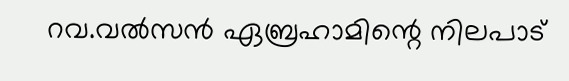റവ.വല്‍സന്‍ ഏബ്രഹാമിന്റെ നിലപാട്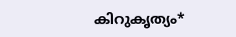കിറുകൃത്യം*